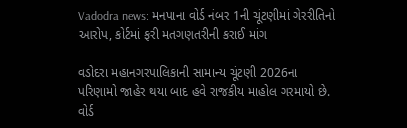Vadodra news: મનપાના વોર્ડ નંબર 1ની ચૂંટણીમાં ગેરરીતિનો આરોપ, કોર્ટમાં ફરી મતગણતરીની કરાઈ માંગ

વડોદરા મહાનગરપાલિકાની સામાન્ય ચૂંટણી 2026ના પરિણામો જાહેર થયા બાદ હવે રાજકીય માહોલ ગરમાયો છે. વોર્ડ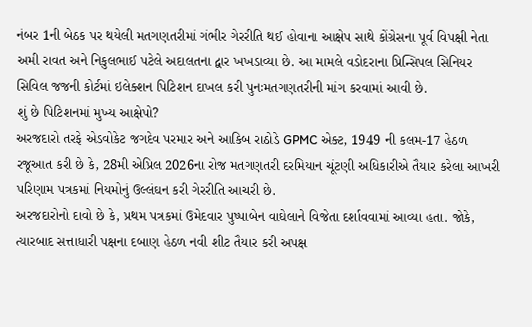નંબર 1ની બેઠક પર થયેલી મતગણતરીમાં ગંભીર ગેરરીતિ થઈ હોવાના આક્ષેપ સાથે કોંગ્રેસના પૂર્વ વિપક્ષી નેતા અમી રાવત અને નિકુલભાઈ પટેલે અદાલતના દ્વાર ખખડાવ્યા છે. આ મામલે વડોદરાના પ્રિન્સિપલ સિનિયર સિવિલ જજની કોર્ટમાં ઇલેક્શન પિટિશન દાખલ કરી પુનઃમતગણતરીની માંગ કરવામાં આવી છે.
શું છે પિટિશનમાં મુખ્ય આક્ષેપો?
અરજદારો તરફે એડવોકેટ જગદેવ પરમાર અને આકિબ રાઠોડે GPMC એક્ટ, 1949 ની કલમ-17 હેઠળ રજૂઆત કરી છે કે, 28મી એપ્રિલ 2026ના રોજ મતગણતરી દરમિયાન ચૂંટણી અધિકારીએ તૈયાર કરેલા આખરી પરિણામ પત્રકમાં નિયમોનું ઉલ્લંઘન કરી ગેરરીતિ આચરી છે.
અરજદારોનો દાવો છે કે, પ્રથમ પત્રકમાં ઉમેદવાર પુષ્પાબેન વાઘેલાને વિજેતા દર્શાવવામાં આવ્યા હતા. જોકે, ત્યારબાદ સત્તાધારી પક્ષના દબાણ હેઠળ નવી શીટ તૈયાર કરી અપક્ષ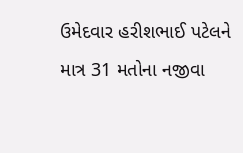ઉમેદવાર હરીશભાઈ પટેલને માત્ર 31 મતોના નજીવા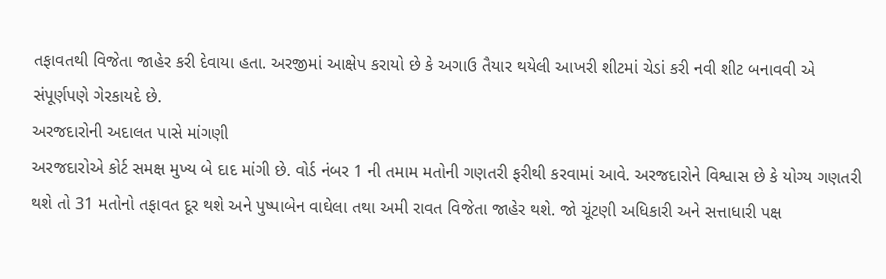તફાવતથી વિજેતા જાહેર કરી દેવાયા હતા. અરજીમાં આક્ષેપ કરાયો છે કે અગાઉ તૈયાર થયેલી આખરી શીટમાં ચેડાં કરી નવી શીટ બનાવવી એ સંપૂર્ણપણે ગેરકાયદે છે.
અરજદારોની અદાલત પાસે માંગણી
અરજદારોએ કોર્ટ સમક્ષ મુખ્ય બે દાદ માંગી છે. વોર્ડ નંબર 1 ની તમામ મતોની ગણતરી ફરીથી કરવામાં આવે. અરજદારોને વિશ્વાસ છે કે યોગ્ય ગણતરી થશે તો 31 મતોનો તફાવત દૂર થશે અને પુષ્પાબેન વાઘેલા તથા અમી રાવત વિજેતા જાહેર થશે. જો ચૂંટણી અધિકારી અને સત્તાધારી પક્ષ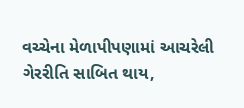વચ્ચેના મેળાપીપણામાં આચરેલી ગેરરીતિ સાબિત થાય,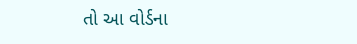તો આ વોર્ડના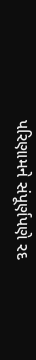પરિણામને સંપૂર્ણપણે રદ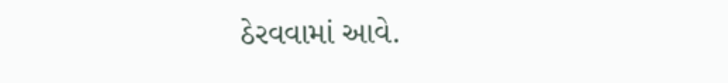ઠેરવવામાં આવે.